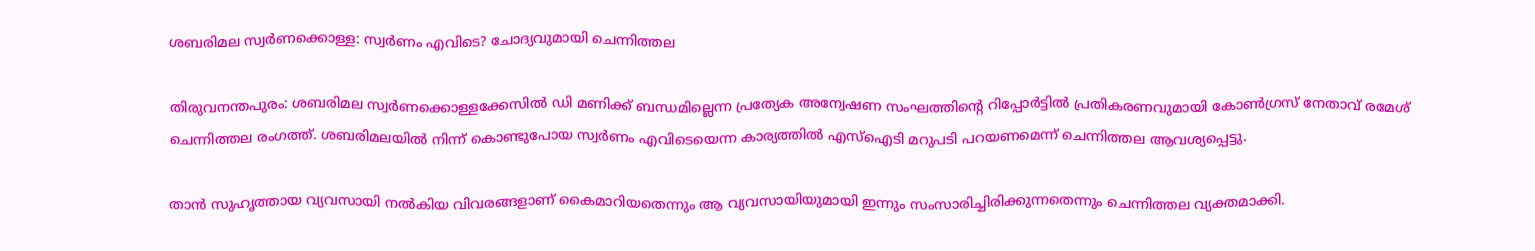ശബരിമല സ്വര്‍ണക്കൊള്ള: സ്വര്‍ണം എവിടെ? ചോദ്യവുമായി ചെന്നിത്തല

തിരുവനന്തപുരം: ശബരിമല സ്വര്‍ണക്കൊള്ളക്കേസില്‍ ഡി മണിക്ക് ബന്ധമില്ലെന്ന പ്രത്യേക അന്വേഷണ സംഘത്തിന്റെ റിപ്പോര്‍ട്ടില്‍ പ്രതികരണവുമായി കോണ്‍ഗ്രസ് നേതാവ് രമേശ് ചെന്നിത്തല രംഗത്ത്. ശബരിമലയില്‍ നിന്ന് കൊണ്ടുപോയ സ്വര്‍ണം എവിടെയെന്ന കാര്യത്തില്‍ എസ്ഐടി മറുപടി പറയണമെന്ന് ചെന്നിത്തല ആവശ്യപ്പെട്ടു.

താന്‍ സുഹൃത്തായ വ്യവസായി നല്‍കിയ വിവരങ്ങളാണ് കൈമാറിയതെന്നും ആ വ്യവസായിയുമായി ഇന്നും സംസാരിച്ചിരിക്കുന്നതെന്നും ചെന്നിത്തല വ്യക്തമാക്കി.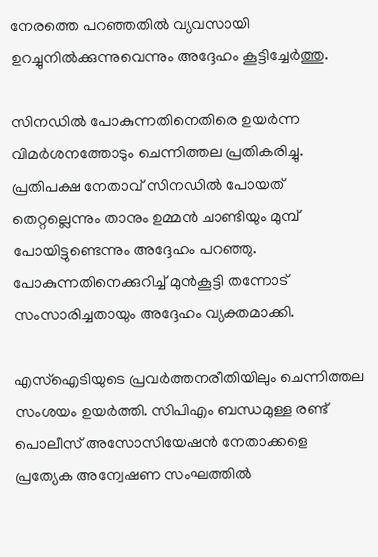നേരത്തെ പറഞ്ഞതില്‍ വ്യവസായി ഉറച്ചുനില്‍ക്കുന്നുവെന്നും അദ്ദേഹം കൂട്ടിച്ചേര്‍ത്തു.

സിനഡില്‍ പോകുന്നതിനെതിരെ ഉയര്‍ന്ന വിമര്‍ശനത്തോടും ചെന്നിത്തല പ്രതികരിച്ചു. പ്രതിപക്ഷ നേതാവ് സിനഡില്‍ പോയത് തെറ്റല്ലെന്നും താനും ഉമ്മന്‍ ചാണ്ടിയും മുമ്പ് പോയിട്ടുണ്ടെന്നും അദ്ദേഹം പറഞ്ഞു. പോകുന്നതിനെക്കുറിച്ച് മുന്‍കൂട്ടി തന്നോട് സംസാരിച്ചതായും അദ്ദേഹം വ്യക്തമാക്കി.

എസ്‌ഐടിയുടെ പ്രവര്‍ത്തനരീതിയിലും ചെന്നിത്തല സംശയം ഉയര്‍ത്തി. സിപിഎം ബന്ധമുള്ള രണ്ട് പൊലീസ് അസോസിയേഷന്‍ നേതാക്കളെ പ്രത്യേക അന്വേഷണ സംഘത്തില്‍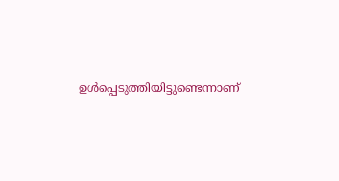ഉള്‍പ്പെടുത്തിയിട്ടുണ്ടെന്നാണ്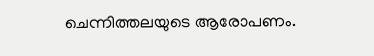ചെന്നിത്തലയുടെ ആരോപണം.